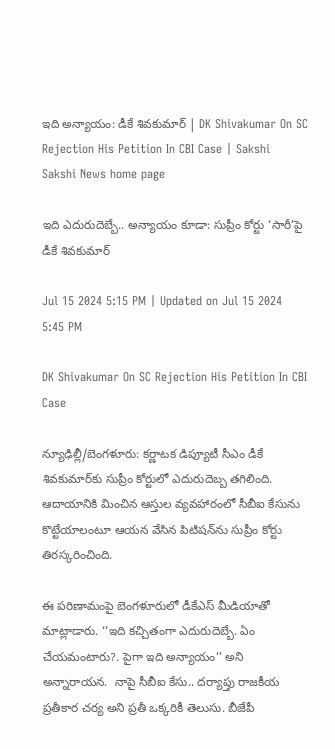ఇది అన్యాయం: డీకే శివకుమార్‌ | DK Shivakumar On SC Rejection His Petition In CBI Case | Sakshi
Sakshi News home page

ఇది ఎదురుదెబ్బే.. అన్యాయం కూడా: సుప్రీం కోర్టు ‘సారీ’పై డీకే శివకుమార్‌

Jul 15 2024 5:15 PM | Updated on Jul 15 2024 5:45 PM

DK Shivakumar On SC Rejection His Petition In CBI Case

న్యూఢిల్లీ/బెంగళూరు: కర్ణాటక డిప్యూటీ సీఎం డీకే శివకుమార్‌కు సుప్రీం కోర్టులో ఎదురుదెబ్బ తగిలింది. ఆదాయానికి మించిన ఆస్తుల వ్యవహారంలో సీబీఐ కేసును కొట్టేయాలంటూ ఆయన వేసిన పిటిషన్‌ను సుప్రీం కోర్టు తిరస్కరించింది.

ఈ పరిణామంపై బెంగళూరులో డీకేఎస్‌ మీడియాతో మాట్లాడారు. ‘‘ఇది కచ్చితంగా ఎదురుదెబ్బే. ఏం చేయమంటారు?. పైగా ఇది అన్యాయం’’ అని అన్నారాయన.  నాపై సీబీఐ కేసు.. దర్యాప్తు రాజకీయ ప్రతీకార చర్య అని ప్రతీ ఒక్కరికీ తెలుసు. బీజేపీ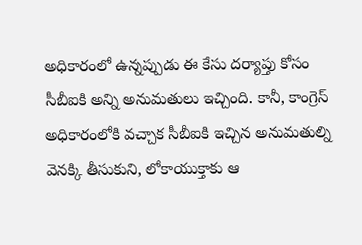అధికారంలో ఉన్నప్పుడు ఈ కేసు దర్యాప్తు కోసం సీబీఐకి అన్ని అనుమతులు ఇచ్చింది. కానీ, కాంగ్రెస్‌ అధికారంలోకి వచ్చాక సీబీఐకి ఇచ్చిన అనుమతుల్ని వెనక్కి తీసుకుని, లోకాయుక్తాకు ఆ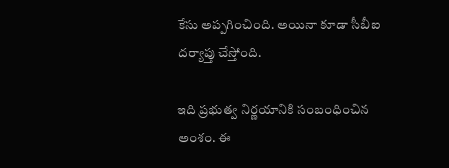కేసు అప్పగించింది. అయినా కూడా సీబీఐ దర్యాప్తు చేస్తోంది.

ఇది ప్రభుత్వ నిర్ణయానికి సంబంధించిన అంశం. ఈ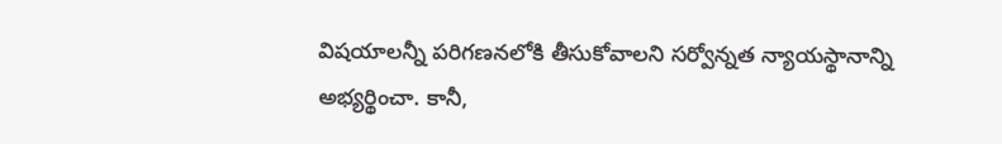విషయాలన్నీ పరిగణనలోకి తీసుకోవాలని సర్వోన్నత న్యాయస్థానాన్ని అభ్యర్థించా. కానీ,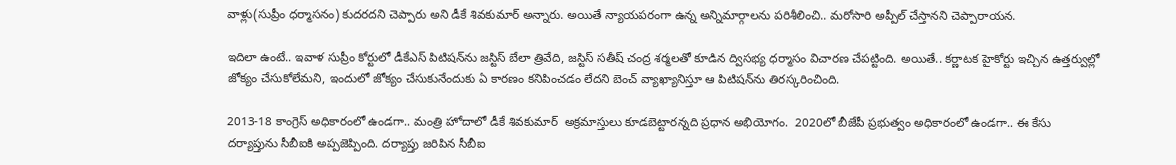వాళ్లు(సుప్రీం ధర్మాసనం) కుదరదని చెప్పారు అని డీకే శివకుమార్‌ అన్నారు. అయితే న్యాయపరంగా ఉన్న అన్నిమార్గాలను పరిశీలించి.. మరోసారి అప్పీల్‌ చేస్తానని చెప్పారాయన.

ఇదిలా ఉంటే.. ఇవాళ సుప్రీం కోర్టులో డీకేఎస్‌ పిటిషన్‌ను జస్టిస్‌ బేలా త్రివేది, జస్టిస్‌ సతీష్‌ చంద్ర శర్మలతో కూడిన ద్విసభ్య ధర్మాసం విచారణ చేపట్టింది. అయితే.. కర్ణాటక హైకోర్టు ఇచ్చిన ఉత్తర్వుల్లో జోక్యం చేసుకోలేమని, ఇందులో జోక్యం చేసుకునేందుకు ఏ కారణం కనిపించడం లేదని బెంచ్‌ వ్యాఖ్యానిస్తూ ఆ పిటిషన్‌ను తిరస్కరించింది.

2013-18 కాంగ్రెస్‌ అధికారంలో ఉండగా.. మంత్రి హోదాలో డీకే శివకుమార్‌  అక్రమాస్తులు కూడబెట్టారన్నది ప్రధాన అభియోగం.  2020లో బీజేపీ ప్రభుత్వం అధికారంలో ఉండగా.. ఈ కేసు దర్యాప్తును సీబీఐకి అప్పజెప్పింది. దర్యాప్తు జరిపిన సీబీఐ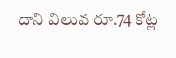దాని విలువ రూ.74 కోట్ల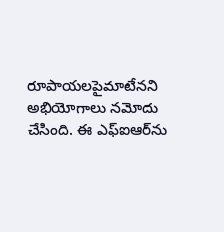రూపాయలపైమాటేనని అభియోగాలు నమోదు చేసింది. ఈ ఎఫ్‌ఐఆర్‌ను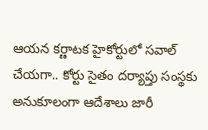ఆయన కర్ణాటక హైకోర్టులో సవాల్‌ చేయగా.. కోర్టు సైతం దర్యాప్తు సంస్థకు అనుకూలంగా ఆదేశాలు జారీ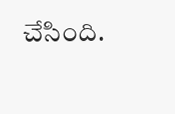చేసింది.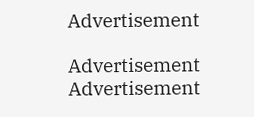Advertisement

Advertisement
Advertisement